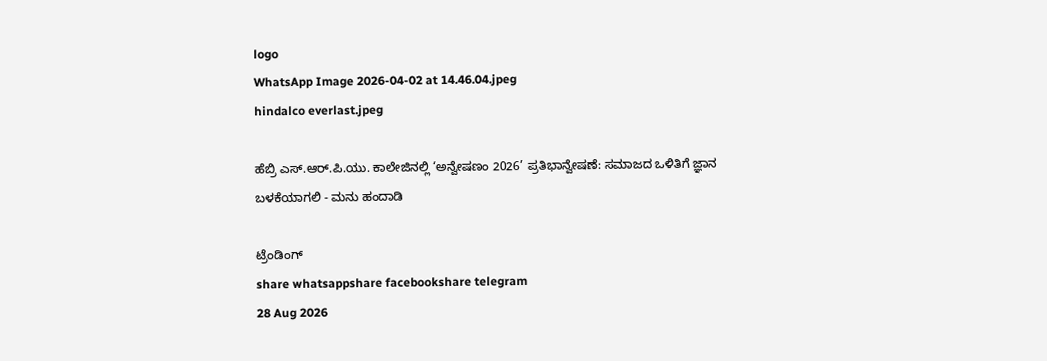logo
WhatsApp Image 2026-04-02 at 14.46.04.jpeg
hindalco everlast.jpeg

ಹೆಬ್ರಿ ಎಸ್.ಆರ್.ಪಿ.ಯು. ಕಾಲೇಜಿನಲ್ಲಿ ‘ಅನ್ವೇಷಣಂ 2026’ ಪ್ರತಿಭಾನ್ವೇಷಣೆ: ಸಮಾಜದ ಒಳಿತಿಗೆ ಜ್ಞಾನ ಬಳಕೆಯಾಗಲಿ - ಮನು ಹಂದಾಡಿ

ಟ್ರೆಂಡಿಂಗ್
share whatsappshare facebookshare telegram
28 Aug 2026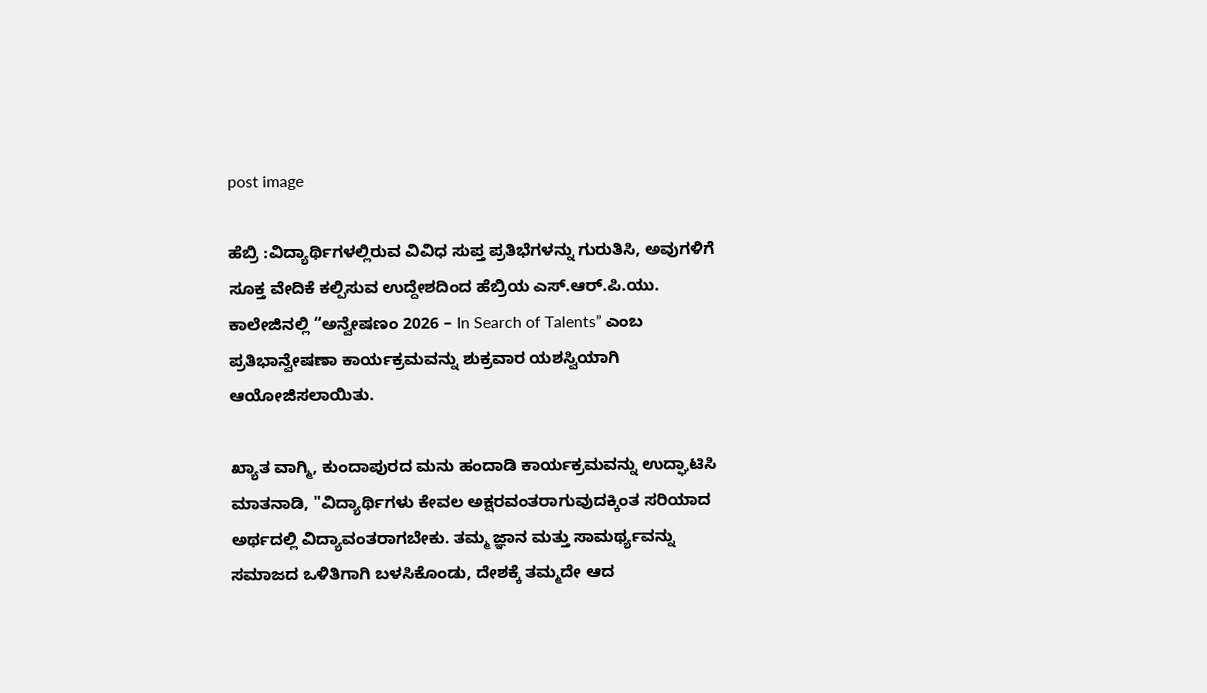post image

ಹೆಬ್ರಿ :ವಿದ್ಯಾರ್ಥಿಗಳಲ್ಲಿರುವ ವಿವಿಧ ಸುಪ್ತ ಪ್ರತಿಭೆಗಳನ್ನು ಗುರುತಿಸಿ, ಅವುಗಳಿಗೆ ಸೂಕ್ತ ವೇದಿಕೆ ಕಲ್ಪಿಸುವ ಉದ್ದೇಶದಿಂದ ಹೆಬ್ರಿಯ ಎಸ್.ಆರ್.ಪಿ.ಯು. ಕಾಲೇಜಿನಲ್ಲಿ “ಅನ್ವೇಷಣಂ 2026 – In Search of Talents” ಎಂಬ ಪ್ರತಿಭಾನ್ವೇಷಣಾ ಕಾರ್ಯಕ್ರಮವನ್ನು ಶುಕ್ರವಾರ ಯಶಸ್ವಿಯಾಗಿ ಆಯೋಜಿಸಲಾಯಿತು.

ಖ್ಯಾತ ವಾಗ್ಮಿ, ಕುಂದಾಪುರದ ಮನು ಹಂದಾಡಿ ಕಾರ್ಯಕ್ರಮವನ್ನು ಉದ್ಘಾಟಿಸಿ ಮಾತನಾಡಿ, "ವಿದ್ಯಾರ್ಥಿಗಳು ಕೇವಲ ಅಕ್ಷರವಂತರಾಗುವುದಕ್ಕಿಂತ ಸರಿಯಾದ ಅರ್ಥದಲ್ಲಿ ವಿದ್ಯಾವಂತರಾಗಬೇಕು. ತಮ್ಮ ಜ್ಞಾನ ಮತ್ತು ಸಾಮರ್ಥ್ಯವನ್ನು ಸಮಾಜದ ಒಳಿತಿಗಾಗಿ ಬಳಸಿಕೊಂಡು, ದೇಶಕ್ಕೆ ತಮ್ಮದೇ ಆದ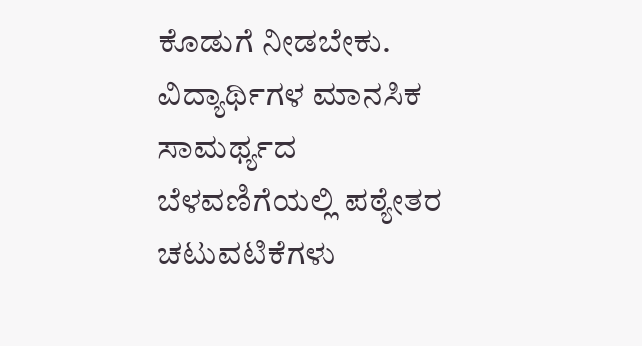ಕೊಡುಗೆ ನೀಡಬೇಕು. ವಿದ್ಯಾರ್ಥಿಗಳ ಮಾನಸಿಕ ಸಾಮರ್ಥ್ಯದ ಬೆಳವಣಿಗೆಯಲ್ಲಿ ಪಠ್ಯೇತರ ಚಟುವಟಿಕೆಗಳು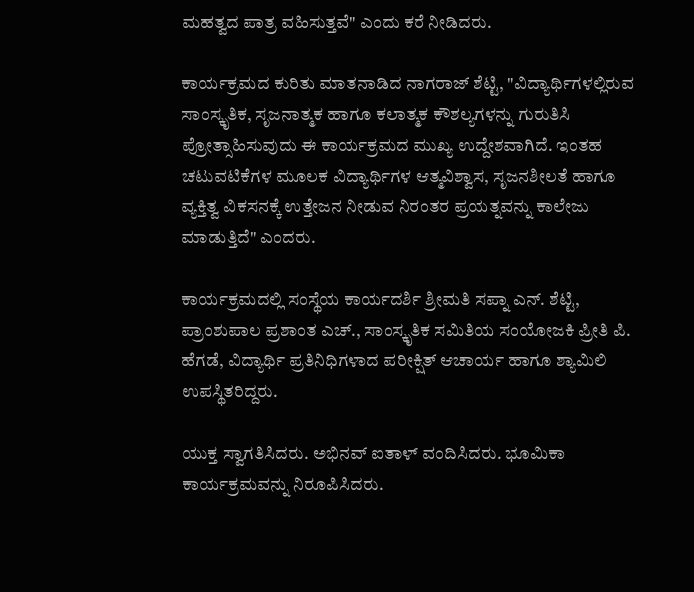ಮಹತ್ವದ ಪಾತ್ರ ವಹಿಸುತ್ತವೆ" ಎಂದು ಕರೆ ನೀಡಿದರು.

ಕಾರ್ಯಕ್ರಮದ ಕುರಿತು ಮಾತನಾಡಿದ ನಾಗರಾಜ್ ಶೆಟ್ಟಿ, "ವಿದ್ಯಾರ್ಥಿಗಳಲ್ಲಿರುವ ಸಾಂಸ್ಕೃತಿಕ, ಸೃಜನಾತ್ಮಕ ಹಾಗೂ ಕಲಾತ್ಮಕ ಕೌಶಲ್ಯಗಳನ್ನು ಗುರುತಿಸಿ ಪ್ರೋತ್ಸಾಹಿಸುವುದು ಈ ಕಾರ್ಯಕ್ರಮದ ಮುಖ್ಯ ಉದ್ದೇಶವಾಗಿದೆ. ಇಂತಹ ಚಟುವಟಿಕೆಗಳ ಮೂಲಕ ವಿದ್ಯಾರ್ಥಿಗಳ ಆತ್ಮವಿಶ್ವಾಸ, ಸೃಜನಶೀಲತೆ ಹಾಗೂ ವ್ಯಕ್ತಿತ್ವ ವಿಕಸನಕ್ಕೆ ಉತ್ತೇಜನ ನೀಡುವ ನಿರಂತರ ಪ್ರಯತ್ನವನ್ನು ಕಾಲೇಜು ಮಾಡುತ್ತಿದೆ" ಎಂದರು.

ಕಾರ್ಯಕ್ರಮದಲ್ಲಿ ಸಂಸ್ಥೆಯ ಕಾರ್ಯದರ್ಶಿ ಶ್ರೀಮತಿ ಸಪ್ನಾ ಎನ್. ಶೆಟ್ಟಿ, ಪ್ರಾಂಶುಪಾಲ ಪ್ರಶಾಂತ ಎಚ್., ಸಾಂಸ್ಕೃತಿಕ ಸಮಿತಿಯ ಸಂಯೋಜಕಿ ಪ್ರೀತಿ ಪಿ. ಹೆಗಡೆ, ವಿದ್ಯಾರ್ಥಿ ಪ್ರತಿನಿಧಿಗಳಾದ ಪರೀಕ್ಷಿತ್ ಆಚಾರ್ಯ ಹಾಗೂ ಶ್ಯಾಮಿಲಿ ಉಪಸ್ಥಿತರಿದ್ದರು.

ಯುಕ್ತ ಸ್ವಾಗತಿಸಿದರು. ಅಭಿನವ್ ಐತಾಳ್ ವಂದಿಸಿದರು. ಭೂಮಿಕಾ ಕಾರ್ಯಕ್ರಮವನ್ನು ನಿರೂಪಿಸಿದರು.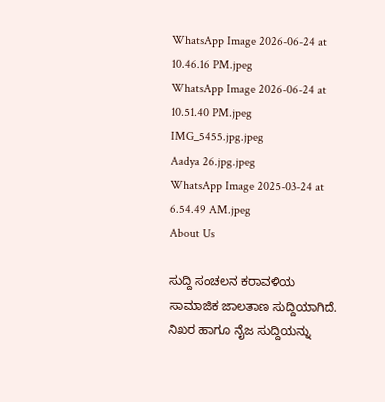WhatsApp Image 2026-06-24 at 10.46.16 PM.jpeg
WhatsApp Image 2026-06-24 at 10.51.40 PM.jpeg
IMG_5455.jpg.jpeg
Aadya 26.jpg.jpeg
WhatsApp Image 2025-03-24 at 6.54.49 AM.jpeg
About Us

ಸುದ್ದಿ ಸಂಚಲನ ಕರಾವಳಿಯ ಸಾಮಾಜಿಕ ಜಾಲತಾಣ ಸುದ್ದಿಯಾಗಿದೆ. ನಿಖರ ಹಾಗೂ ನೈಜ ಸುದ್ದಿಯನ್ನು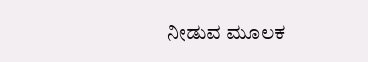ನೀಡುವ ಮೂಲಕ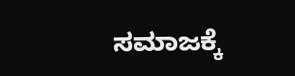ಸಮಾಜಕ್ಕೆ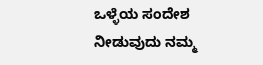ಒಳ್ಳೆಯ ಸಂದೇಶ ನೀಡುವುದು ನಮ್ಮ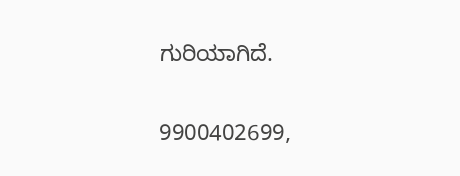ಗುರಿಯಾಗಿದೆ.

9900402699,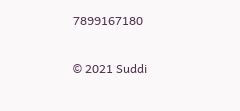7899167180

© 2021 Suddi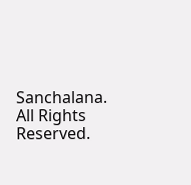Sanchalana. All Rights Reserved.